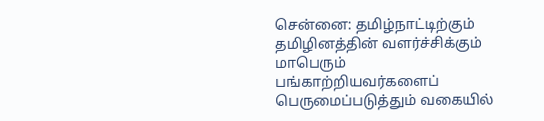சென்னை: தமிழ்நாட்டிற்கும் தமிழினத்தின் வளர்ச்சிக்கும் மாபெரும் பங்காற்றியவர்களைப் பெருமைப்படுத்தும் வகையில்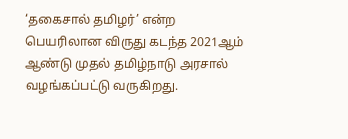‘தகைசால் தமிழர்’ என்ற பெயரிலான விருது கடந்த 2021ஆம் ஆண்டு முதல் தமிழ்நாடு அரசால் வழங்கப்பட்டு வருகிறது.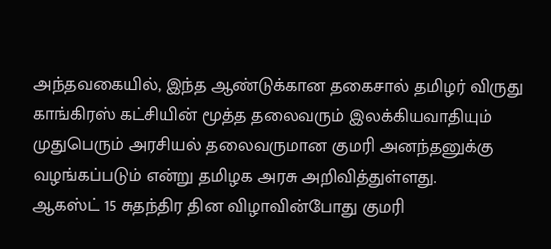அந்தவகையில், இந்த ஆண்டுக்கான தகைசால் தமிழர் விருது காங்கிரஸ் கட்சியின் மூத்த தலைவரும் இலக்கியவாதியும் முதுபெரும் அரசியல் தலைவருமான குமரி அனந்தனுக்கு வழங்கப்படும் என்று தமிழக அரசு அறிவித்துள்ளது.
ஆகஸ்ட் 15 சுதந்திர தின விழாவின்போது குமரி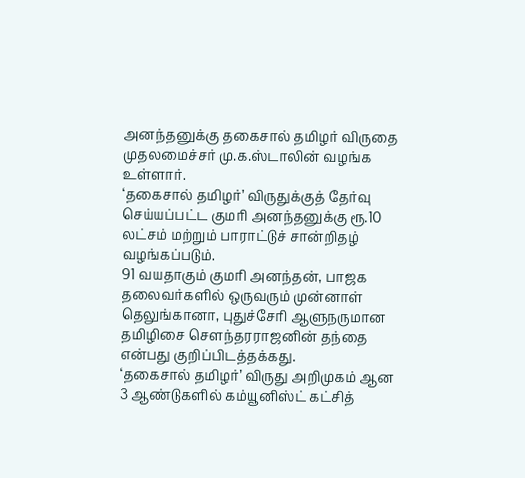அனந்தனுக்கு தகைசால் தமிழர் விருதை முதலமைச்சர் மு.க.ஸ்டாலின் வழங்க உள்ளார்.
‘தகைசால் தமிழர்’ விருதுக்குத் தேர்வு செய்யப்பட்ட குமரி அனந்தனுக்கு ரூ.10 லட்சம் மற்றும் பாராட்டுச் சான்றிதழ் வழங்கப்படும்.
91 வயதாகும் குமரி அனந்தன், பாஜக தலைவர்களில் ஒருவரும் முன்னாள் தெலுங்கானா, புதுச்சேரி ஆளுநருமான தமிழிசை சௌந்தரராஜனின் தந்தை என்பது குறிப்பிடத்தக்கது.
‘தகைசால் தமிழர்’ விருது அறிமுகம் ஆன 3 ஆண்டுகளில் கம்யூனிஸ்ட் கட்சித்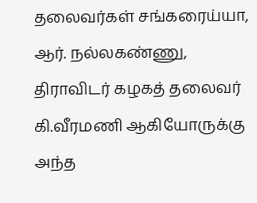தலைவர்கள் சங்கரைய்யா, ஆர். நல்லகண்ணு, திராவிடர் கழகத் தலைவர் கி.வீரமணி ஆகியோருக்கு அந்த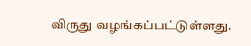விருது வழங்கப்பட்டுள்ளது.